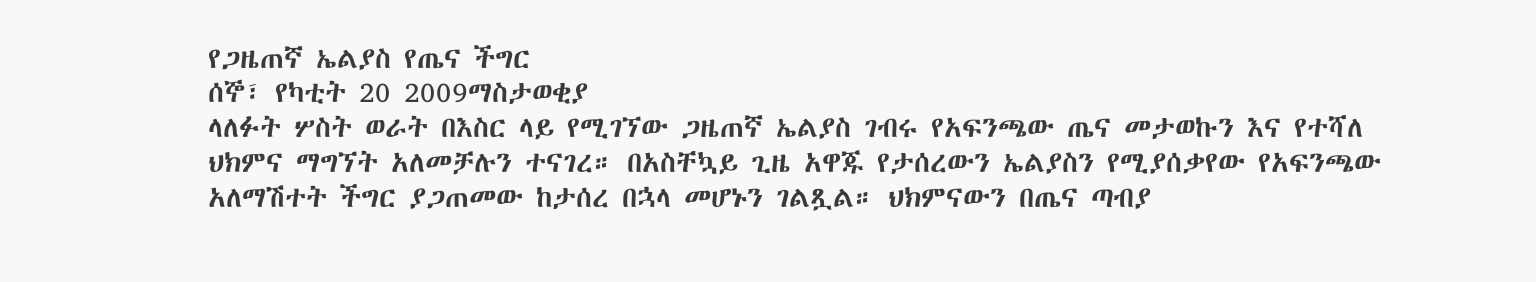የጋዜጠኛ ኤልያስ የጤና ችግር
ሰኞ፣ የካቲት 20 2009ማስታወቂያ
ላለፉት ሦስት ወራት በእስር ላይ የሚገኘው ጋዜጠኛ ኤልያስ ገብሩ የአፍንጫው ጤና መታወኩን እና የተሻለ ህክምና ማግኘት አለመቻሉን ተናገረ። በአስቸኳይ ጊዜ አዋጁ የታሰረውን ኤልያስን የሚያሰቃየው የአፍንጫው አለማሽተት ችግር ያጋጠመው ከታሰረ በኋላ መሆኑን ገልጿል። ህክምናውን በጤና ጣብያ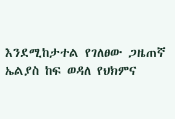እንደሚከታተል የገለፀው ጋዜጠኛ ኤልያስ ከፍ ወዳለ የህክምና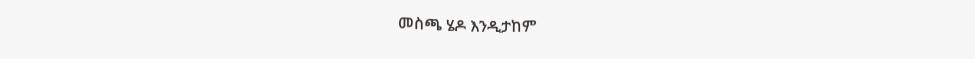መስጫ ሄዶ እንዲታከም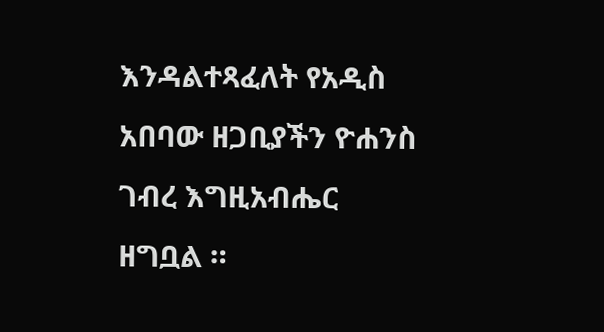እንዳልተጻፈለት የአዲስ አበባው ዘጋቢያችን ዮሐንስ ገብረ እግዚአብሔር ዘግቧል ።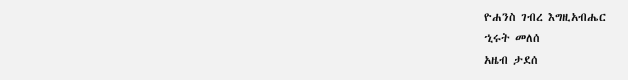ዮሐንስ ገብረ እግዚአብሔር
ኂሩት መለሰ
አዜብ ታደሰ